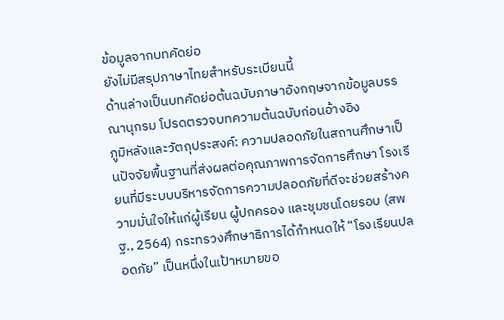ข้อมูลจากบทคัดย่อ
ยังไม่มีสรุปภาษาไทยสำหรับระเบียนนี้
ด้านล่างเป็นบทคัดย่อต้นฉบับภาษาอังกฤษจากข้อมูลบรรณานุกรม โปรดตรวจบทความต้นฉบับก่อนอ้างอิง
ภูมิหลังและวัตถุประสงค์: ความปลอดภัยในสถานศึกษาเป็นปัจจัยพื้นฐานที่ส่งผลต่อคุณภาพการจัดการศึกษา โรงเรียนที่มีระบบบริหารจัดการความปลอดภัยที่ดีจะช่วยสร้างความมั่นใจให้แก่ผู้เรียน ผู้ปกครอง และชุมชนโดยรอบ (สพฐ., 2564) กระทรวงศึกษาธิการได้กำหนดให้ “โรงเรียนปลอดภัย” เป็นหนึ่งในเป้าหมายขอ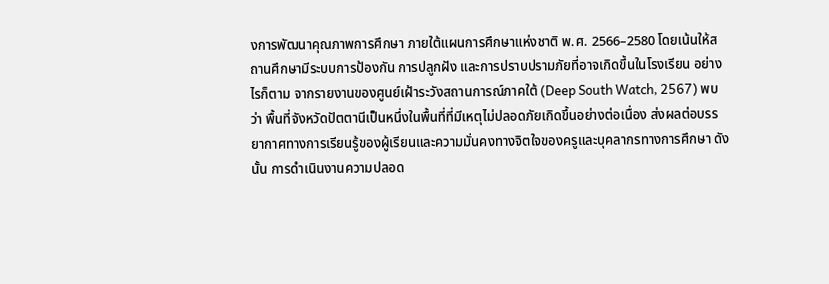งการพัฒนาคุณภาพการศึกษา ภายใต้แผนการศึกษาแห่งชาติ พ.ศ. 2566–2580 โดยเน้นให้สถานศึกษามีระบบการป้องกัน การปลูกฝัง และการปราบปรามภัยที่อาจเกิดขึ้นในโรงเรียน อย่างไรก็ตาม จากรายงานของศูนย์เฝ้าระวังสถานการณ์ภาคใต้ (Deep South Watch, 2567) พบว่า พื้นที่จังหวัดปัตตานีเป็นหนึ่งในพื้นที่ที่มีเหตุไม่ปลอดภัยเกิดขึ้นอย่างต่อเนื่อง ส่งผลต่อบรรยากาศทางการเรียนรู้ของผู้เรียนและความมั่นคงทางจิตใจของครูและบุคลากรทางการศึกษา ดังนั้น การดำเนินงานความปลอด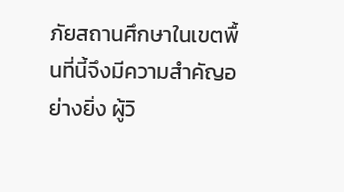ภัยสถานศึกษาในเขตพื้นที่นี้จึงมีความสำคัญอย่างยิ่ง ผู้วิ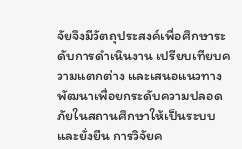จัยจึงมีวัตถุประสงค์เพื่อศึกษาระดับการดำเนินงาน เปรียบเทียบความแตกต่าง และเสนอแนวทางพัฒนาเพื่อยกระดับความปลอดภัยในสถานศึกษาให้เป็นระบบและยั่งยืน การวิจัยค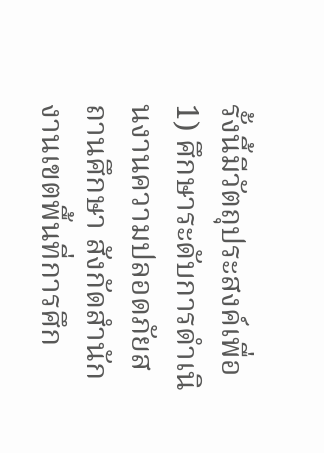รั้งนี้มีวัตถุประสงค์เพื่อ 1) ศึกษาระดับการดำเนินงานความปลอดภัยสถานศึกษา สังกัดสำนักงานเขตพื้นที่การศึก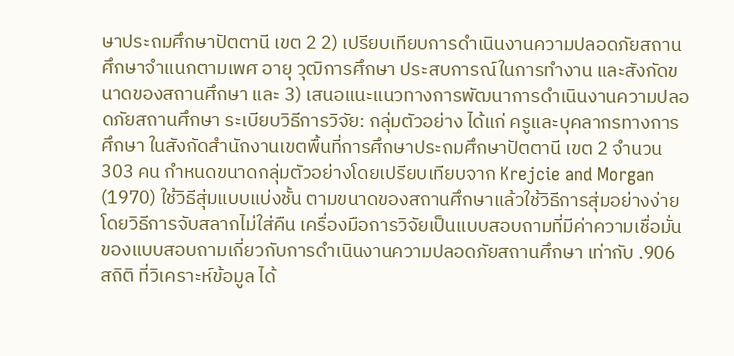ษาประถมศึกษาปัตตานี เขต 2 2) เปรียบเทียบการดำเนินงานความปลอดภัยสถานศึกษาจำแนกตามเพศ อายุ วุฒิการศึกษา ประสบการณ์ในการทำงาน และสังกัดขนาดของสถานศึกษา และ 3) เสนอแนะแนวทางการพัฒนาการดำเนินงานความปลอดภัยสถานศึกษา ระเบียบวิธีการวิจัย: กลุ่มตัวอย่าง ได้แก่ ครูและบุคลากรทางการศึกษา ในสังกัดสำนักงานเขตพื้นที่การศึกษาประถมศึกษาปัตตานี เขต 2 จำนวน 303 คน กำหนดขนาดกลุ่มตัวอย่างโดยเปรียบเทียบจาก Krejcie and Morgan (1970) ใช้วิธีสุ่มแบบแบ่งชั้น ตามขนาดของสถานศึกษาแล้วใช้วิธีการสุ่มอย่างง่าย โดยวิธีการจับสลากไม่ใส่คืน เครื่องมือการวิจัยเป็นแบบสอบถามที่มีค่าความเชื่อมั่นของแบบสอบถามเกี่ยวกับการดำเนินงานความปลอดภัยสถานศึกษา เท่ากับ .906 สถิติ ที่วิเคราะห์ข้อมูล ได้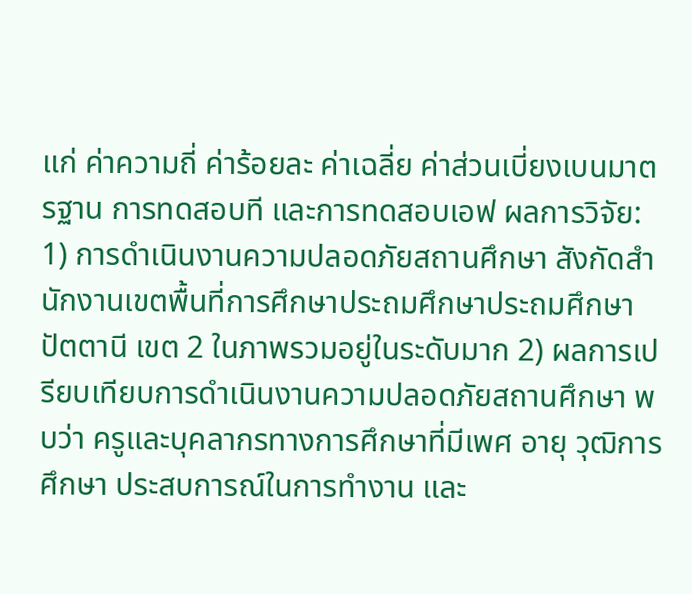แก่ ค่าความถี่ ค่าร้อยละ ค่าเฉลี่ย ค่าส่วนเบี่ยงเบนมาตรฐาน การทดสอบที และการทดสอบเอฟ ผลการวิจัย: 1) การดำเนินงานความปลอดภัยสถานศึกษา สังกัดสำนักงานเขตพื้นที่การศึกษาประถมศึกษาประถมศึกษาปัตตานี เขต 2 ในภาพรวมอยู่ในระดับมาก 2) ผลการเปรียบเทียบการดำเนินงานความปลอดภัยสถานศึกษา พบว่า ครูและบุคลากรทางการศึกษาที่มีเพศ อายุ วุฒิการศึกษา ประสบการณ์ในการทำงาน และ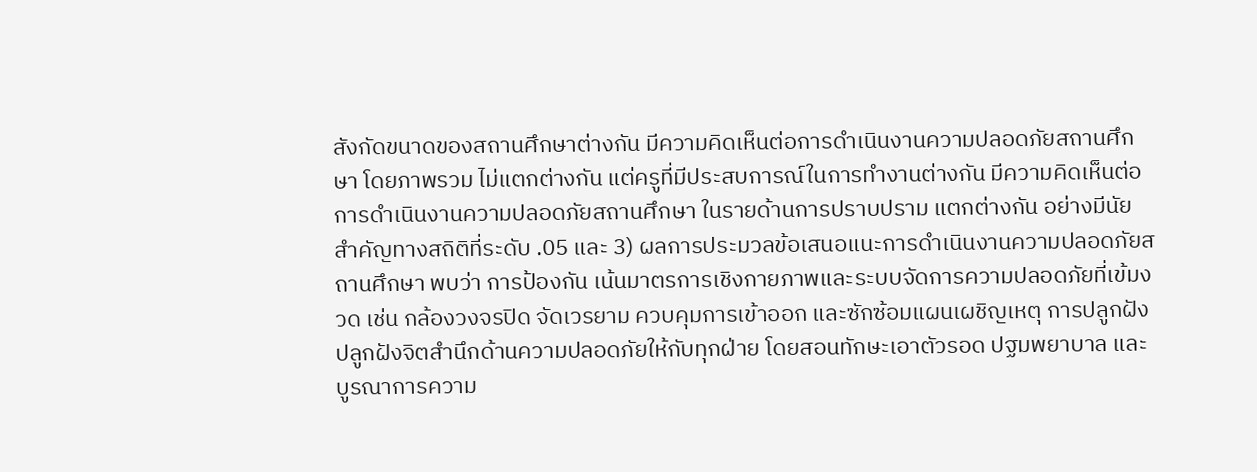สังกัดขนาดของสถานศึกษาต่างกัน มีความคิดเห็นต่อการดำเนินงานความปลอดภัยสถานศึกษา โดยภาพรวม ไม่แตกต่างกัน แต่ครูที่มีประสบการณ์ในการทำงานต่างกัน มีความคิดเห็นต่อการดำเนินงานความปลอดภัยสถานศึกษา ในรายด้านการปราบปราม แตกต่างกัน อย่างมีนัยสำคัญทางสถิติที่ระดับ .05 และ 3) ผลการประมวลข้อเสนอแนะการดำเนินงานความปลอดภัยสถานศึกษา พบว่า การป้องกัน เน้นมาตรการเชิงกายภาพและระบบจัดการความปลอดภัยที่เข้มงวด เช่น กล้องวงจรปิด จัดเวรยาม ควบคุมการเข้าออก และซักซ้อมแผนเผชิญเหตุ การปลูกฝัง ปลูกฝังจิตสำนึกด้านความปลอดภัยให้กับทุกฝ่าย โดยสอนทักษะเอาตัวรอด ปฐมพยาบาล และบูรณาการความ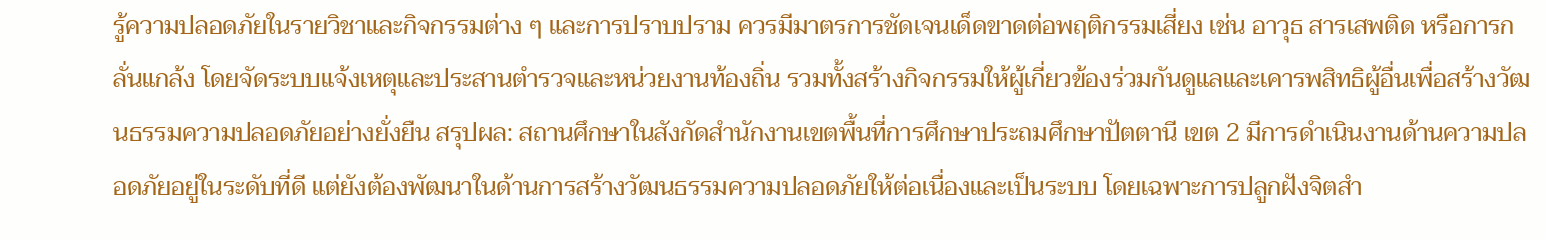รู้ความปลอดภัยในรายวิชาและกิจกรรมต่าง ๆ และการปราบปราม ควรมีมาตรการชัดเจนเด็ดขาดต่อพฤติกรรมเสี่ยง เช่น อาวุธ สารเสพติด หรือการกลั่นแกล้ง โดยจัดระบบแจ้งเหตุและประสานตำรวจและหน่วยงานท้องถิ่น รวมทั้งสร้างกิจกรรมให้ผู้เกี่ยวข้องร่วมกันดูแลและเคารพสิทธิผู้อื่นเพื่อสร้างวัฒนธรรมความปลอดภัยอย่างยั่งยืน สรุปผล: สถานศึกษาในสังกัดสำนักงานเขตพื้นที่การศึกษาประถมศึกษาปัตตานี เขต 2 มีการดำเนินงานด้านความปลอดภัยอยู่ในระดับที่ดี แต่ยังต้องพัฒนาในด้านการสร้างวัฒนธรรมความปลอดภัยให้ต่อเนื่องและเป็นระบบ โดยเฉพาะการปลูกฝังจิตสำ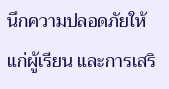นึกความปลอดภัยให้แก่ผู้เรียน และการเสริ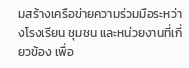มสร้างเครือข่ายความร่วมมือระหว่างโรงเรียน ชุมชน และหน่วยงานที่เกี่ยวข้อง เพื่อ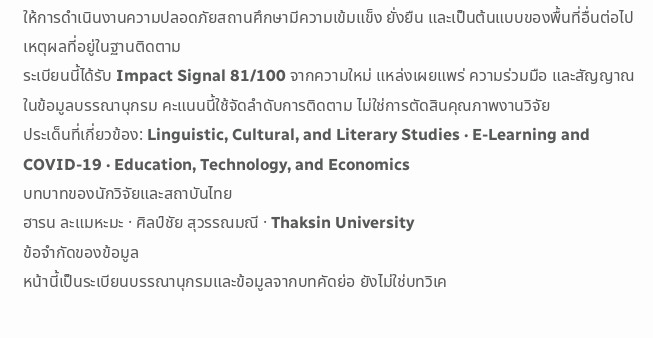ให้การดำเนินงานความปลอดภัยสถานศึกษามีความเข้มแข็ง ยั่งยืน และเป็นต้นแบบของพื้นที่อื่นต่อไป
เหตุผลที่อยู่ในฐานติดตาม
ระเบียนนี้ได้รับ Impact Signal 81/100 จากความใหม่ แหล่งเผยแพร่ ความร่วมมือ และสัญญาณในข้อมูลบรรณานุกรม คะแนนนี้ใช้จัดลำดับการติดตาม ไม่ใช่การตัดสินคุณภาพงานวิจัย
ประเด็นที่เกี่ยวข้อง: Linguistic, Cultural, and Literary Studies · E-Learning and COVID-19 · Education, Technology, and Economics
บทบาทของนักวิจัยและสถาบันไทย
ฮารน ละแมหะมะ · ศิลป์ชัย สุวรรณมณี · Thaksin University
ข้อจำกัดของข้อมูล
หน้านี้เป็นระเบียนบรรณานุกรมและข้อมูลจากบทคัดย่อ ยังไม่ใช่บทวิเค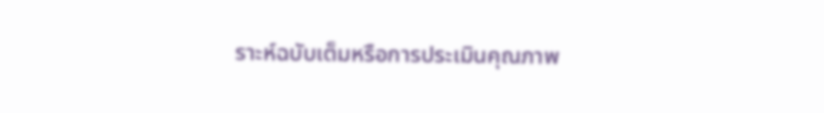ราะห์ฉบับเต็มหรือการประเมินคุณภาพ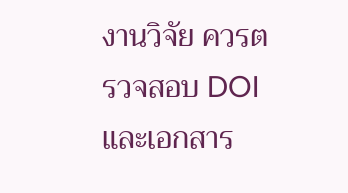งานวิจัย ควรตรวจสอบ DOI และเอกสาร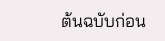ต้นฉบับก่อน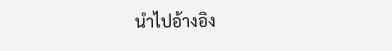นำไปอ้างอิง